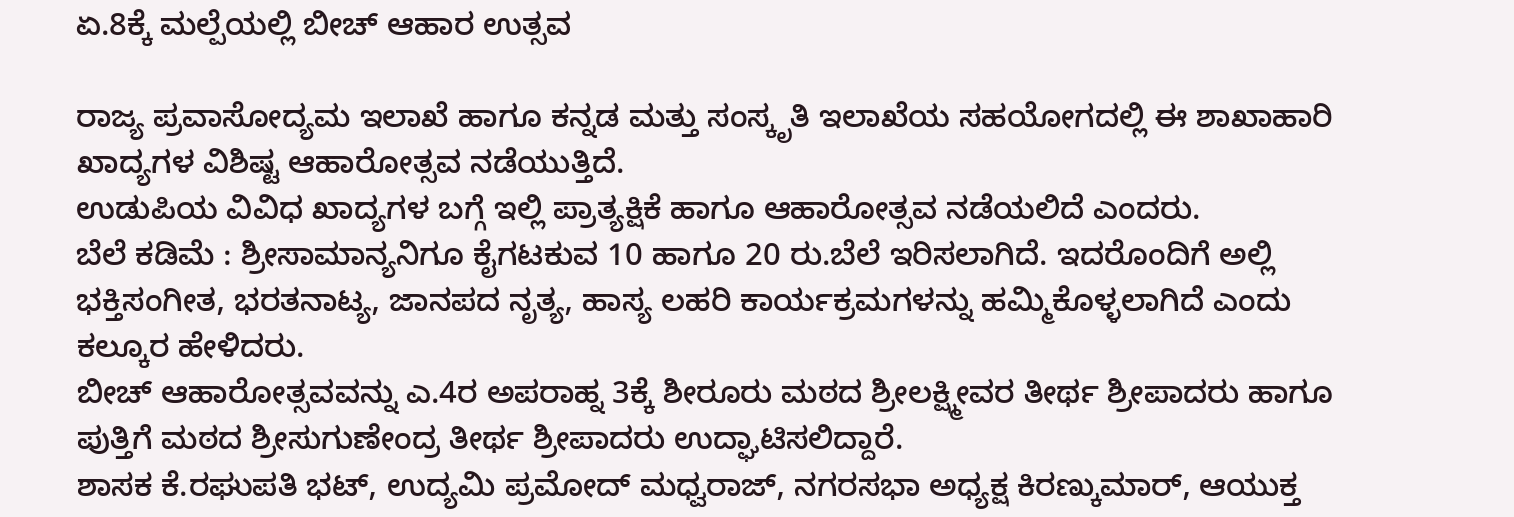ಏ.8ಕ್ಕೆ ಮಲ್ಪೆಯಲ್ಲಿ ಬೀಚ್ ಆಹಾರ ಉತ್ಸವ

ರಾಜ್ಯ ಪ್ರವಾಸೋದ್ಯಮ ಇಲಾಖೆ ಹಾಗೂ ಕನ್ನಡ ಮತ್ತು ಸಂಸ್ಕೃತಿ ಇಲಾಖೆಯ ಸಹಯೋಗದಲ್ಲಿ ಈ ಶಾಖಾಹಾರಿ ಖಾದ್ಯಗಳ ವಿಶಿಷ್ಟ ಆಹಾರೋತ್ಸವ ನಡೆಯುತ್ತಿದೆ.
ಉಡುಪಿಯ ವಿವಿಧ ಖಾದ್ಯಗಳ ಬಗ್ಗೆ ಇಲ್ಲಿ ಪ್ರಾತ್ಯಕ್ಷಿಕೆ ಹಾಗೂ ಆಹಾರೋತ್ಸವ ನಡೆಯಲಿದೆ ಎಂದರು.
ಬೆಲೆ ಕಡಿಮೆ : ಶ್ರೀಸಾಮಾನ್ಯನಿಗೂ ಕೈಗಟಕುವ 10 ಹಾಗೂ 20 ರು.ಬೆಲೆ ಇರಿಸಲಾಗಿದೆ. ಇದರೊಂದಿಗೆ ಅಲ್ಲಿ ಭಕ್ತಿಸಂಗೀತ, ಭರತನಾಟ್ಯ, ಜಾನಪದ ನೃತ್ಯ, ಹಾಸ್ಯ ಲಹರಿ ಕಾರ್ಯಕ್ರಮಗಳನ್ನು ಹಮ್ಮಿಕೊಳ್ಳಲಾಗಿದೆ ಎಂದು ಕಲ್ಕೂರ ಹೇಳಿದರು.
ಬೀಚ್ ಆಹಾರೋತ್ಸವವನ್ನು ಎ.4ರ ಅಪರಾಹ್ನ 3ಕ್ಕೆ ಶೀರೂರು ಮಠದ ಶ್ರೀಲಕ್ಷ್ಮೀವರ ತೀರ್ಥ ಶ್ರೀಪಾದರು ಹಾಗೂ ಪುತ್ತಿಗೆ ಮಠದ ಶ್ರೀಸುಗುಣೇಂದ್ರ ತೀರ್ಥ ಶ್ರೀಪಾದರು ಉದ್ಘಾಟಿಸಲಿದ್ದಾರೆ.
ಶಾಸಕ ಕೆ.ರಘುಪತಿ ಭಟ್, ಉದ್ಯಮಿ ಪ್ರಮೋದ್ ಮಧ್ವರಾಜ್, ನಗರಸಭಾ ಅಧ್ಯಕ್ಷ ಕಿರಣ್ಕುಮಾರ್, ಆಯುಕ್ತ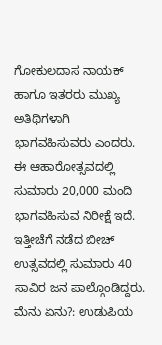ಗೋಕುಲದಾಸ ನಾಯಕ್ ಹಾಗೂ ಇತರರು ಮುಖ್ಯ ಅತಿಥಿಗಳಾಗಿ ಭಾಗವಹಿಸುವರು ಎಂದರು.
ಈ ಆಹಾರೋತ್ಸವದಲ್ಲಿ ಸುಮಾರು 20,000 ಮಂದಿ ಭಾಗವಹಿಸುವ ನಿರೀಕ್ಷೆ ಇದೆ. ಇತ್ತೀಚೆಗೆ ನಡೆದ ಬೀಚ್ ಉತ್ಸವದಲ್ಲಿ ಸುಮಾರು 40 ಸಾವಿರ ಜನ ಪಾಲ್ಗೊಂಡಿದ್ದರು.
ಮೆನು ಏನು?: ಉಡುಪಿಯ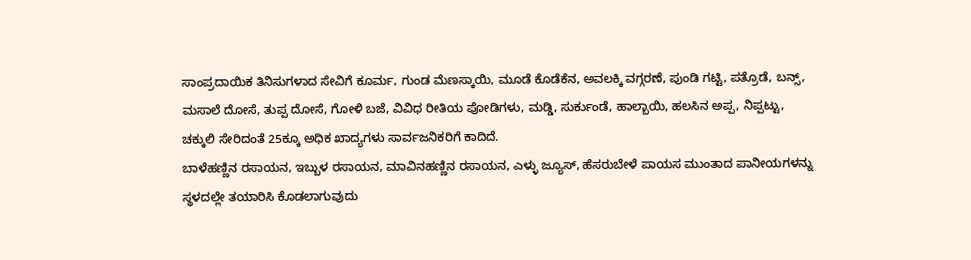ಸಾಂಪ್ರದಾಯಿಕ ತಿನಿಸುಗಳಾದ ಸೇವಿಗೆ ಕೂರ್ಮ, ಗುಂಡ ಮೆಣಸ್ಕಾಯಿ, ಮೂಡೆ ಕೊಡೆಕೆನ, ಅವಲಕ್ಕಿ ವಗ್ಗರಣೆ, ಪುಂಡಿ ಗಟ್ಟಿ, ಪತ್ರೊಡೆ, ಬನ್ಸ್, ಮಸಾಲೆ ದೋಸೆ, ತುಪ್ಪ ದೋಸೆ, ಗೋಳಿ ಬಜೆ, ವಿವಿಧ ರೀತಿಯ ಪೋಡಿಗಳು, ಮಡ್ಡಿ, ಸುರ್ಕುಂಡೆ, ಹಾಲ್ಬಾಯಿ, ಹಲಸಿನ ಅಪ್ಪ, ನಿಪ್ಪಟ್ಟು, ಚಕ್ಕುಲಿ ಸೇರಿದಂತೆ 25ಕ್ಕೂ ಅಧಿಕ ಖಾದ್ಯಗಳು ಸಾರ್ವಜನಿಕರಿಗೆ ಕಾದಿದೆ.
ಬಾಳೆಹಣ್ಣಿನ ರಸಾಯನ, ಇಬ್ಬುಳ ರಸಾಯನ, ಮಾವಿನಹಣ್ಣಿನ ರಸಾಯನ, ಎಳ್ಳು ಜ್ಯೂಸ್, ಹೆಸರುಬೇಳೆ ಪಾಯಸ ಮುಂತಾದ ಪಾನೀಯಗಳನ್ನು ಸ್ಥಳದಲ್ಲೇ ತಯಾರಿಸಿ ಕೊಡಲಾಗುವುದು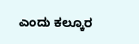ಎಂದು ಕಲ್ಕೂರ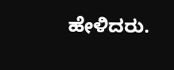ಹೇಳಿದರು.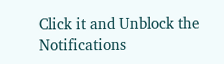Click it and Unblock the Notifications